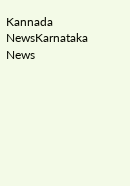Kannada NewsKarnataka News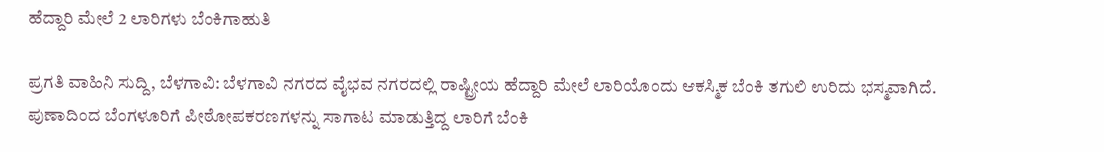ಹೆದ್ದಾರಿ ಮೇಲೆ 2 ಲಾರಿಗಳು ಬೆಂಕಿಗಾಹುತಿ

ಪ್ರಗತಿ ವಾಹಿನಿ ಸುದ್ದಿ, ಬೆಳಗಾವಿ: ಬೆಳಗಾವಿ ನಗರದ ವೈಭವ ನಗರದಲ್ಲಿ ರಾಷ್ಟ್ರೀಯ ಹೆದ್ದಾರಿ ಮೇಲೆ ಲಾರಿಯೊಂದು ಆಕಸ್ಮಿಕ ಬೆಂಕಿ ತಗುಲಿ ಉರಿದು ಭಸ್ಮವಾಗಿದೆ.
ಪುಣಾದಿಂದ ಬೆಂಗಳೂರಿಗೆ ಪೀಠೋಪಕರಣಗಳನ್ನು ಸಾಗಾಟ ಮಾಡುತ್ತಿದ್ದ ಲಾರಿಗೆ ಬೆಂಕಿ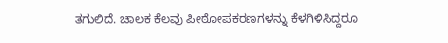ತಗುಲಿದೆ. ಚಾಲಕ ಕೆಲವು ಪೀಠೋಪಕರಣಗಳನ್ನು ಕೆಳಗಿಳಿಸಿದ್ದರೂ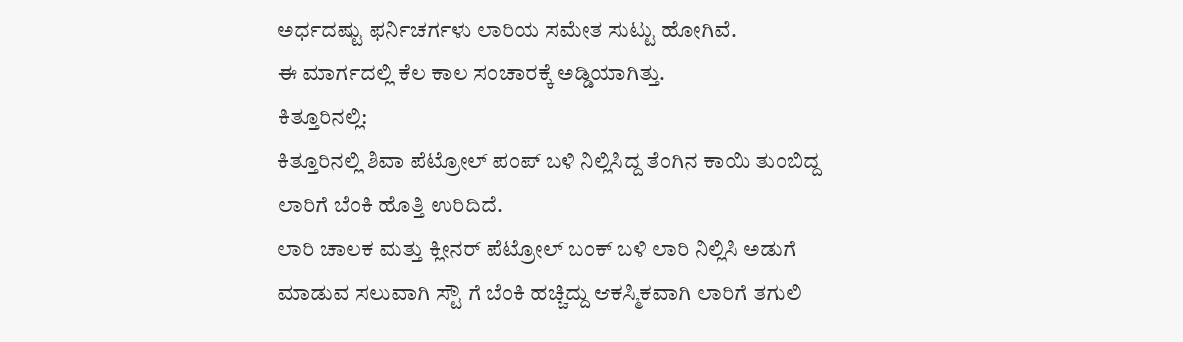ಅರ್ಧದಷ್ಟು ಫರ್ನಿಚರ್ಗಳು ಲಾರಿಯ ಸಮೇತ ಸುಟ್ಟು ಹೋಗಿವೆ.
ಈ ಮಾರ್ಗದಲ್ಲಿ ಕೆಲ ಕಾಲ ಸಂಚಾರಕ್ಕೆ ಅಡ್ಡಿಯಾಗಿತ್ತು.
ಕಿತ್ತೂರಿನಲ್ಲಿ:
ಕಿತ್ತೂರಿನಲ್ಲಿ ಶಿವಾ ಪೆಟ್ರೋಲ್ ಪಂಪ್ ಬಳಿ ನಿಲ್ಲಿಸಿದ್ದ ತೆಂಗಿನ ಕಾಯಿ ತುಂಬಿದ್ದ ಲಾರಿಗೆ ಬೆಂಕಿ ಹೊತ್ತಿ ಉರಿದಿದೆ.
ಲಾರಿ ಚಾಲಕ ಮತ್ತು ಕ್ಲೀನರ್ ಪೆಟ್ರೋಲ್ ಬಂಕ್ ಬಳಿ ಲಾರಿ ನಿಲ್ಲಿಸಿ ಅಡುಗೆ ಮಾಡುವ ಸಲುವಾಗಿ ಸ್ಟೌ ಗೆ ಬೆಂಕಿ ಹಚ್ಚಿದ್ದು ಆಕಸ್ಮಿಕವಾಗಿ ಲಾರಿಗೆ ತಗುಲಿ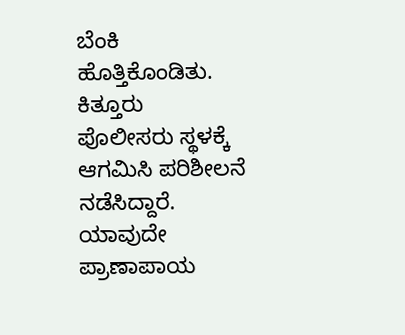ಬೆಂಕಿ ಹೊತ್ತಿಕೊಂಡಿತು.
ಕಿತ್ತೂರು ಪೊಲೀಸರು ಸ್ಥಳಕ್ಕೆ ಆಗಮಿಸಿ ಪರಿಶೀಲನೆ ನಡೆಸಿದ್ದಾರೆ. ಯಾವುದೇ ಪ್ರಾಣಾಪಾಯ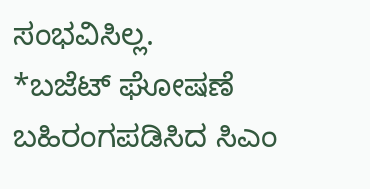ಸಂಭವಿಸಿಲ್ಲ.
*ಬಜೆಟ್ ಘೋಷಣೆ ಬಹಿರಂಗಪಡಿಸಿದ ಸಿಎಂ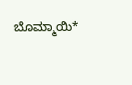ಬೊಮ್ಮಾಯಿ*